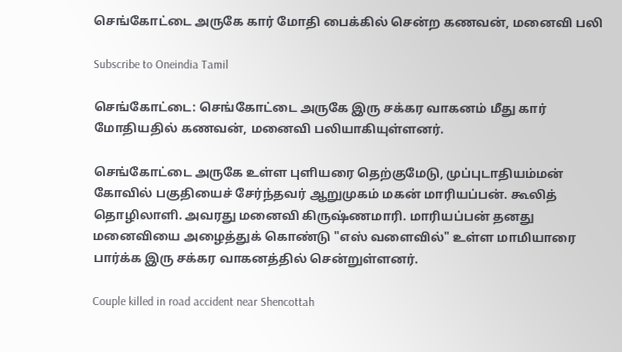செங்கோட்டை அருகே கார் மோதி பைக்கில் சென்ற கணவன், மனைவி பலி

Subscribe to Oneindia Tamil

செங்கோட்டை: செங்கோட்டை அருகே இரு சக்கர வாகனம் மீது கார் மோதியதில் கணவன், மனைவி பலியாகியுள்ளனர்.

செங்கோட்டை அருகே உள்ள புளியரை தெற்குமேடு, முப்புடாதியம்மன் கோவில் பகுதியைச் சேர்ந்தவர் ஆறுமுகம் மகன் மாரியப்பன். கூலித் தொழிலாளி. அவரது மனைவி கிருஷ்ணமாரி. மாரியப்பன் தனது மனைவியை அழைத்துக் கொண்டு "எஸ் வளைவில்" உள்ள மாமியாரை பார்க்க இரு சக்கர வாகனத்தில் சென்றுள்ளனர்.

Couple killed in road accident near Shencottah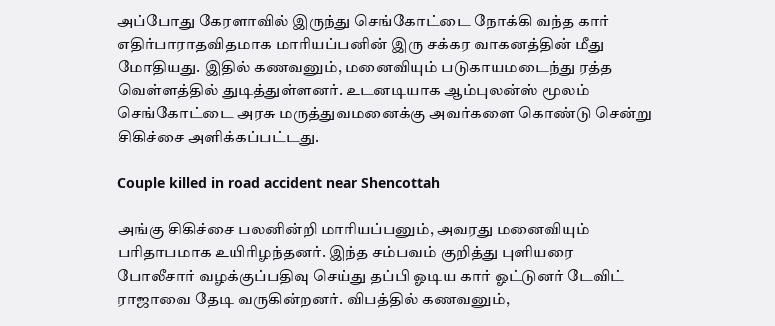அப்போது கேரளாவில் இருந்து செங்கோட்டை நோக்கி வந்த கார் எதிர்பாராதவிதமாக மாரியப்பனின் இரு சக்கர வாகனத்தின் மீது மோதியது. இதில் கணவனும், மனைவியும் படுகாயமடைந்து ரத்த வெள்ளத்தில் துடித்துள்ளனர். உடனடியாக ஆம்புலன்ஸ் மூலம் செங்கோட்டை அரசு மருத்துவமனைக்கு அவர்களை கொண்டு சென்று சிகிச்சை அளிக்கப்பட்டது.

Couple killed in road accident near Shencottah

அங்கு சிகிச்சை பலனின்றி மாரியப்பனும், அவரது மனைவியும் பரிதாபமாக உயிரிழந்தனர். இந்த சம்பவம் குறித்து புளியரை போலீசார் வழக்குப்பதிவு செய்து தப்பி ஓடிய கார் ஓட்டுனர் டேவிட் ராஜாவை தேடி வருகின்றனர். விபத்தில் கணவனும்,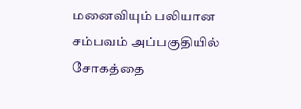மனைவியும் பலியான சம்பவம் அப்பகுதியில் சோகத்தை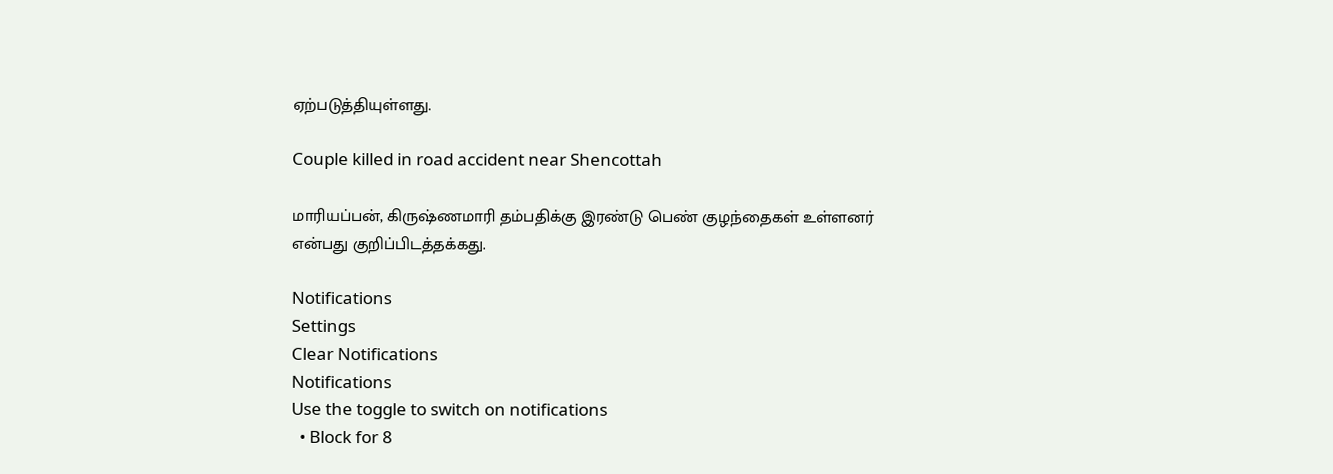ஏற்படுத்தியுள்ளது.

Couple killed in road accident near Shencottah

மாரியப்பன், கிருஷ்ணமாரி தம்பதிக்கு இரண்டு பெண் குழந்தைகள் உள்ளனர் என்பது குறிப்பிடத்தக்கது.

Notifications
Settings
Clear Notifications
Notifications
Use the toggle to switch on notifications
  • Block for 8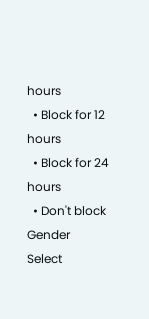hours
  • Block for 12 hours
  • Block for 24 hours
  • Don't block
Gender
Select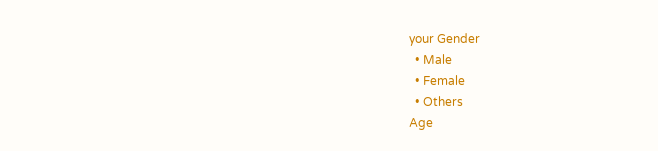your Gender
  • Male
  • Female
  • Others
Age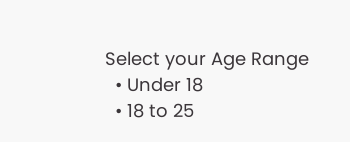Select your Age Range
  • Under 18
  • 18 to 25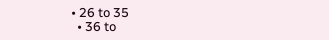• 26 to 35
  • 36 to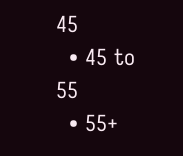45
  • 45 to 55
  • 55+